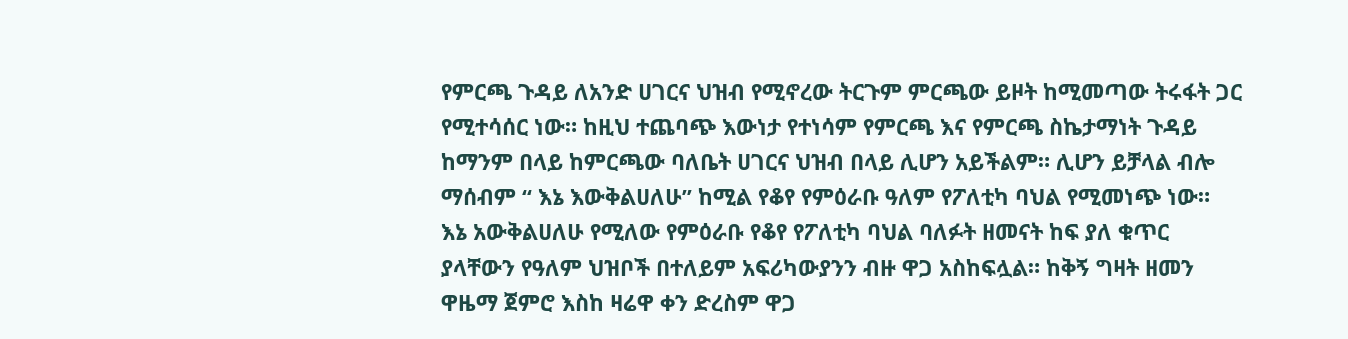የምርጫ ጉዳይ ለአንድ ሀገርና ህዝብ የሚኖረው ትርጉም ምርጫው ይዞት ከሚመጣው ትሩፋት ጋር የሚተሳሰር ነው። ከዚህ ተጨባጭ እውነታ የተነሳም የምርጫ እና የምርጫ ስኬታማነት ጉዳይ ከማንም በላይ ከምርጫው ባለቤት ሀገርና ህዝብ በላይ ሊሆን አይችልም። ሊሆን ይቻላል ብሎ ማሰብም “ እኔ እውቅልሀለሁ” ከሚል የቆየ የምዕራቡ ዓለም የፖለቲካ ባህል የሚመነጭ ነው።
እኔ አውቅልሀለሁ የሚለው የምዕራቡ የቆየ የፖለቲካ ባህል ባለፉት ዘመናት ከፍ ያለ ቁጥር ያላቸውን የዓለም ህዝቦች በተለይም አፍሪካውያንን ብዙ ዋጋ አስከፍሏል። ከቅኝ ግዛት ዘመን ዋዜማ ጀምሮ እስከ ዛሬዋ ቀን ድረስም ዋጋ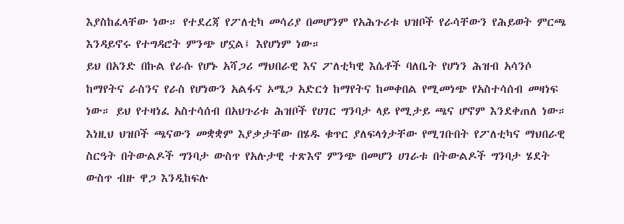እያስከፈላቸው ነው። የተደረጃ የፖለቲካ መሳሪያ በመሆንም የአሕጉሪቱ ህዝቦች የራሳቸውን የሕይወት ምርጫ እንዳይኖሩ የተግዳሮት ምንጭ ሆኗል፤ እየሆነም ነው።
ይህ በአንድ በኩል የራሱ የሆኑ አሻጋሪ ማህበራዊ እና ፖለቲካዊ እሴቶች ባለቤት የሆነን ሕዝብ አሳንሶ ከማየትና ራስንና የራስ የሆነውን አልፋና ኦሜጋ አድርጎ ከማየትና ከመቀበል የሚመነጭ የአስተሳሰብ መዛነፍ ነው። ይህ የተዛነፈ አስተሳሰብ በአህጉሪቱ ሕዝቦች የሀገር ግንባታ ላይ የሚታይ ጫና ሆኖም እንደቀጠለ ነው።
እነዚህ ህዝቦች ጫናውን መቋቋም እያቃታቸው በሄዱ ቁጥር ያለፍላጎታቸው የሚገቡበት የፖለቲካና ማህበራዊ ስርዓት በትውልዶች ግንባታ ውስጥ የአሉታዊ ተጽእኖ ምንጭ በመሆን ሀገራቱ በትውልዶች ግንባታ ሄደት ውስጥ ብዙ ዋጋ እንዲከፍሉ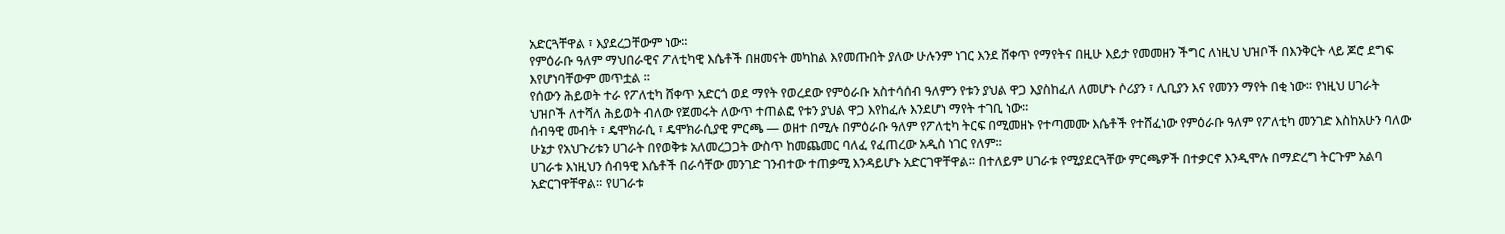አድርጓቸዋል ፣ እያደረጋቸውም ነው።
የምዕራቡ ዓለም ማህበራዊና ፖለቲካዊ እሴቶች በዘመናት መካከል እየመጡበት ያለው ሁሉንም ነገር እንደ ሸቀጥ የማየትና በዚሁ እይታ የመመዘን ችግር ለነዚህ ህዝቦች በእንቅርት ላይ ጆሮ ደግፍ እየሆነባቸውም መጥቷል ።
የሰውን ሕይወት ተራ የፖለቲካ ሸቀጥ አድርጎ ወደ ማየት የወረደው የምዕራቡ አስተሳሰብ ዓለምን የቱን ያህል ዋጋ እያስከፈለ ለመሆኑ ሶሪያን ፣ ሊቢያን እና የመንን ማየት በቂ ነው። የነዚህ ሀገራት ህዝቦች ለተሻለ ሕይወት ብለው የጀመሩት ለውጥ ተጠልፎ የቱን ያህል ዋጋ እየከፈሉ እንደሆነ ማየት ተገቢ ነው።
ሰብዓዊ መብት ፣ ዴሞክራሲ ፣ ዴሞክራሲያዊ ምርጫ — ወዘተ በሚሉ በምዕራቡ ዓለም የፖለቲካ ትርፍ በሚመዘኑ የተጣመሙ እሴቶች የተሸፈነው የምዕራቡ ዓለም የፖለቲካ መንገድ እስከአሁን ባለው ሁኔታ የአህጉሪቱን ሀገራት በየወቅቱ አለመረጋጋት ውስጥ ከመጨመር ባለፈ የፈጠረው አዲስ ነገር የለም።
ሀገራቱ እነዚህን ሰብዓዊ እሴቶች በራሳቸው መንገድ ገንብተው ተጠቃሚ እንዳይሆኑ አድርገዋቸዋል። በተለይም ሀገራቱ የሚያደርጓቸው ምርጫዎች በተቃርኖ እንዲሞሉ በማድረግ ትርጉም አልባ አድርገዋቸዋል። የሀገራቱ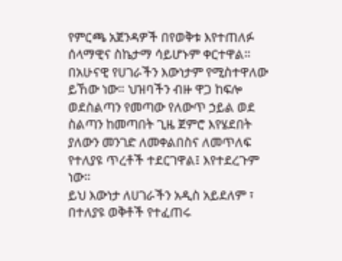የምርጫ አጀንዳዎች በየወቅቱ እየተጠለፉ ሰላማዊና ስኬታማ ሳይሆኑም ቀርተዋል።
በአሁናዊ የሀገራችን እውነታም የሚስተዋለው ይኸው ነው። ህዝባችን ብዙ ዋጋ ከፍሎ ወደስልጣን የመጣው የለውጥ ኃይል ወደ ስልጣን ከመጣበት ጊዜ ጀምሮ እየሄደበት ያለውን መንገድ ለመቀልበስና ለመጥለፍ የተለያዩ ጥረቶች ተደርገዋል፤ እየተደረጉም ነው።
ይህ እውነታ ለሀገራችን አዲስ አይደለም ፣ በተለያዩ ወቅቶች የተፈጠሩ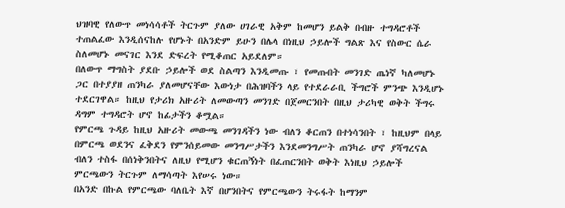ህዝባዊ የለውጥ መነሳሳቶች ትርጉም ያለው ሀገራዊ አቅም ከመሆን ይልቅ በብዙ ተግዳሮቶች ተጠልፈው እንዲሰናከሉ የሆኑት በአንድም ይሁን በሌላ በነዚህ ኃይሎች ግልጽ እና የስውር ሴራ ስለመሆኑ መናገር እንደ ድፍረት የሚቆጠር አይደለም።
በለውጥ ማግስት ያደቡ ኃይሎች ወደ ስልጣን እንዲመጡ ፣ የመጡበት መንገድ ጤነኛ ካለመሆኑ ጋር በተያያዘ ጠንካራ ያለመሆናቸው እውነታ በሕዝባችን ላይ የተደራራቢ ችግሮች ምንጭ እንዲሆኑ ተደርገዋል። ከዚህ የታሪክ አዙሪት ለመውጣን መንገድ በጀመርንበት በዚህ ታሪካዊ ወቅት ችግሩ ዳግም ተግዳሮት ሆኖ ከፊታችን ቆሟል።
የምርጫ ጉዳይ ከዚህ አዙሪት መውጫ መንገዳችን ነው ብለን ቆርጠን በተነሳንበት ፣ ከዚህም በላይ በምርጫ ወደንና ፈቅደን የምንሰይመው መንግሥታችን እንደመንግሥት ጠንካራ ሆኖ ያሻግረናል ብለን ተስፋ በሰነቅንበትና ለዚህ የሚሆን ቁርጠኝነት በፈጠርንበት ወቅት እነዚህ ኃይሎች ምርጫውን ትርጉም ለማሳጣት እየሠሩ ነው።
በአንድ በኩል የምርጫው ባለቤት እኛ በሆንበትና የምርጫውን ትሩፋት ከማንም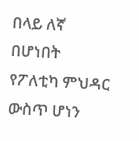በላይ ለኛ በሆነበት የፖለቲካ ምህዳር ውስጥ ሆነን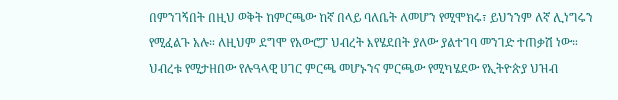በምንገኝበት በዚህ ወቅት ከምርጫው ከኛ በላይ ባለቤት ለመሆን የሚሞክሩ፣ ይህንንም ለኛ ሊነግሩን የሚፈልጉ አሉ። ለዚህም ደግሞ የአውሮፓ ህብረት እየሄደበት ያለው ያልተገባ መንገድ ተጠቃሽ ነው።
ህብረቱ የሚታዘበው የሉዓላዊ ሀገር ምርጫ መሆኑንና ምርጫው የሚካሄደው የኢትዮጵያ ህዝብ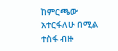ከምርጫው አተርፋለሁ በሚል ተስፋ ብዙ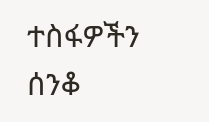ተስፋዎችን ሰንቆ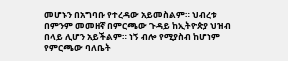መሆኑን በአግባቡ የተረዳው አይመስልም። ህብረቱ በምንም መመዘኛ በምርጫው ጉዳይ ከኢትዮጵያ ህዝብ በላይ ሊሆን አይችልም። ነኝ ብሎ የሚያስብ ከሆነም የምርጫው ባለቤት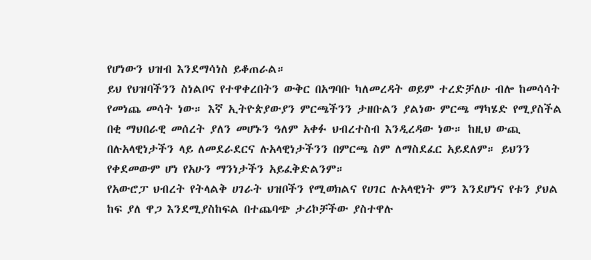የሆነውን ህዝብ እንደማሳነስ ይቆጠራል።
ይህ የህዝባችንን ስነልቦና የተዋቀረበትን ውቅር በአግባቡ ካለመረዳት ወይም ተረድቻለሁ ብሎ ከመሳሳት የመነጨ መሳት ነው። እኛ ኢትዮጵያውያን ምርጫችንን ታዘቡልን ያልነው ምርጫ ማካሄድ የሚያስችል በቂ ማህበራዊ መሰረት ያለን መሆኑን ዓለም አቀፉ ህብረተስብ እንዲረዳው ነው። ከዚህ ውጪ በሉአላዊነታችን ላይ ለመደራደርና ሉአላዊነታችንን በምርጫ ስም ለማስደፈር አይደለም። ይህንን የቀደመውም ሆነ የአሁን ማንነታችን አይፈቅድልንም።
የአውሮፓ ህብረት የትላልቅ ሀገራት ህዝቦችን የሚወክልና የሀገር ሉአላዊነት ምን እንደሆነና የቱን ያህል ከፍ ያለ ዋጋ እንደሚያስከፍል በተጨባጭ ታሪኮቻችው ያስተዋሉ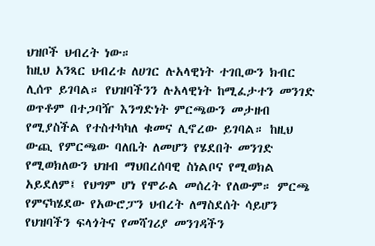ህዝቦች ህብረት ነው።
ከዚህ አንጻር ህብረቱ ለሀገር ሉአላዊነት ተገቢውን ክብር ሊሰጥ ይገባል። የህዝባችንን ሉአላዊነት ከሚፈታተን መንገድ ወጥቶም በተጋባዥ እንግድነት ምርጫውን መታዘብ የሚያስችል የተስተካካለ ቁመና ሊኖረው ይገባል። ከዚህ ውጪ የምርጫው ባለቤት ለመሆን የሄደበት መንገድ የሚወክለውን ህዝብ ማህበረሰባዊ ስነልቦና የሚወክል አይደለም፤ የህግም ሆነ የሞራል መሰረት የለውም። ምርጫ የምናካሄደው የአውሮፓን ህብረት ለማስደሰት ሳይሆን የህዝባችን ፍላጎትና የመሻገሪያ መንገዳችን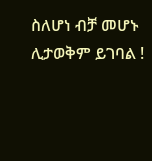ስለሆነ ብቻ መሆኑ ሊታወቅም ይገባል !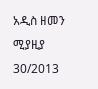አዲስ ዘመን ሚያዚያ 30/2013